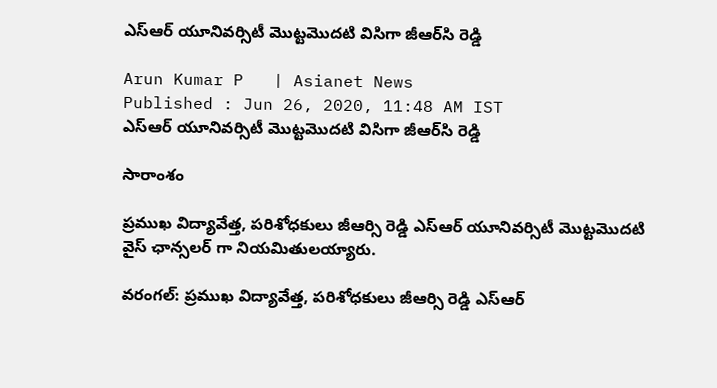ఎస్‌ఆర్ యూనివర్సిటీ మొట్టమొదటి విసిగా జీఆర్‌సి రెడ్డి

Arun Kumar P   | Asianet News
Published : Jun 26, 2020, 11:48 AM IST
ఎస్‌ఆర్ యూనివర్సిటీ మొట్టమొదటి విసిగా జీఆర్‌సి రెడ్డి

సారాంశం

ప్రముఖ విద్యావేత్త, పరిశోధకులు జీఆర్సి రెడ్డి ఎస్‌ఆర్ యూనివర్సిటీ మొట్టమొదటి వైస్ ఛాన్సలర్ గా నియమితులయ్యారు.

వరంగల్: ప్రముఖ విద్యావేత్త, పరిశోధకులు జీఆర్సి రెడ్డి ఎస్‌ఆర్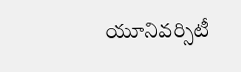యూనివర్సిటీ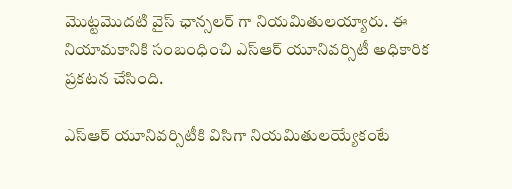మొట్టమొదటి వైస్ ఛాన్సలర్ గా నియమితులయ్యారు. ఈ నియామకానికి సంబంధించి ఎస్ఆర్ యూనివర్సిటీ అధికారిక ప్రకటన చేసింది.

ఎస్ఆర్ యూనివర్సిటీకి విసిగా నియమితులయ్యేకంటే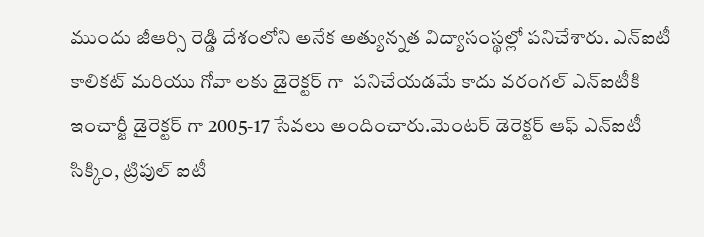ముందు జీఆర్సి రెడ్డి దేశంలోని అనేక అత్యున్నత విద్యాసంస్థల్లో పనిచేశారు. ఎన్ఐటీ కాలికట్ మరియు గోవా లకు డైరెక్టర్ గా  పనిచేయడమే కాదు వరంగల్ ఎన్ఐటీకి  ఇంచార్జీ డైరెక్టర్ గా 2005-17 సేవలు అందించారు.మెంటర్ డెరెక్టర్ ఆఫ్ ఎన్ఐటీ సిక్కిం, ట్రిపుల్ ఐటీ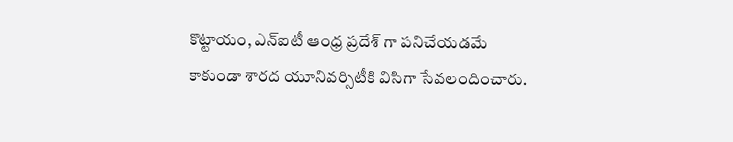కొట్టాయం, ఎన్ఐటీ ఆంధ్ర ప్రదేశ్ గా పనిచేయడమే కాకుండా శారద యూనివర్సిటీకి విసిగా సేవలందించారు.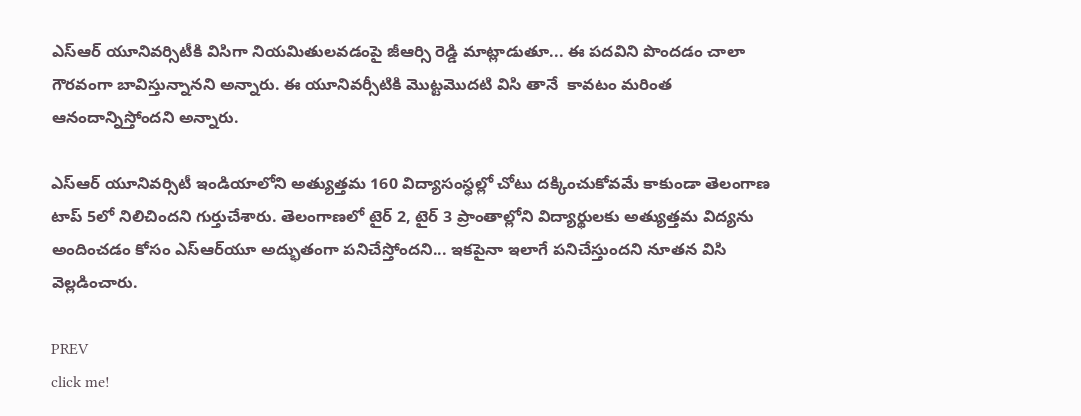ఎస్ఆర్ యూనివర్సిటీకి విసిగా నియమితులవడంపై జీఆర్సి రెడ్డి మాట్లాడుతూ... ఈ పదవిని పొందడం చాలా గౌరవంగా బావిస్తున్నానని అన్నారు. ఈ యూనివర్సీటికి మొట్టమొదటి విసి తానే  కావటం మరింత ఆనందాన్నిస్తోందని అన్నారు.

ఎస్ఆర్ యూనివర్సిటీ ఇండియాలోని అత్యుత్తమ 160 విద్యాసంస్ధల్లో చోటు దక్కించుకోవమే కాకుండా తెలంగాణ టాప్ 5లో నిలిచిందని గుర్తుచేశారు. తెలంగాణలో టైర్ 2, టైర్ 3 ప్రాంతాల్లోని విద్యార్థులకు అత్యుత్తమ విద్యను అందించడం కోసం ఎస్ఆర్‌యూ అద్భుతంగా పనిచేస్తోందని... ఇకపైనా ఇలాగే పనిచేస్తుందని నూతన విసి వెల్లడించారు.

PREV
click me!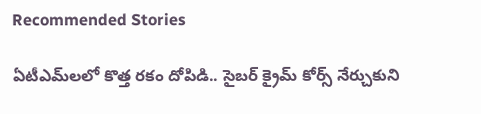Recommended Stories

ఏటీఎమ్‌లలో కొత్త ర‌కం దోపిడి.. సైబ‌ర్ క్రైమ్ కోర్స్ నేర్చుకుని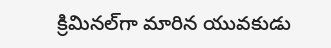క్రిమిన‌ల్‌గా మారిన యువ‌కుడు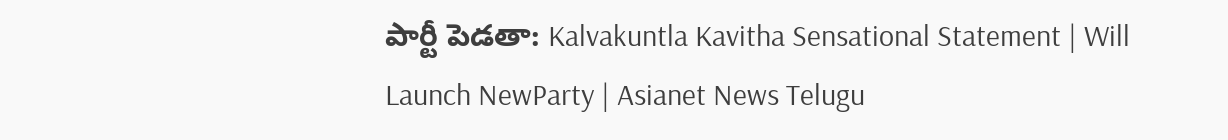పార్టీ పెడతా: Kalvakuntla Kavitha Sensational Statement | Will Launch NewParty | Asianet News Telugu